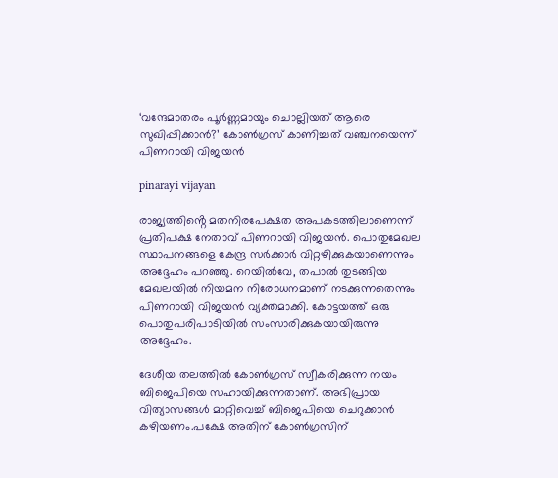‘വന്ദേമാതരം പൂർണ്ണമായും ചൊല്ലിയത് ആരെ സുഖിപ്പിക്കാൻ?’ കോൺഗ്രസ് കാണിച്ചത് വഞ്ചനയെന്ന് പിണറായി വിജയൻ

pinarayi vijayan

രാജ്യത്തിൻ്റെ മതനിരപേക്ഷത അപകടത്തിലാണെന്ന് പ്രതിപക്ഷ നേതാവ് പിണറായി വിജയൻ. പൊതുമേഖല സ്ഥാപനങ്ങളെ കേന്ദ്ര സർക്കാർ വിറ്റഴിക്കുകയാണെന്നും അദ്ദേഹം പറഞ്ഞു. റെയിൽവേ, തപാൽ തുടങ്ങിയ മേഖലയിൽ നിയമന നിരോധനമാണ് നടക്കുന്നതെന്നും പിണറായി വിജയൻ വ്യക്തമാക്കി. കോട്ടയത്ത് ഒരു പൊതുപരിപാടിയിൽ സംസാരിക്കുകയായിരുന്നു അദ്ദേഹം.

ദേശീയ തലത്തിൽ കോൺഗ്രസ് സ്വീകരിക്കുന്ന നയം ബിജെപിയെ സഹായിക്കുന്നതാണ്. അഭിപ്രായ വിത്യാസങ്ങൾ മാറ്റിവെച്ച് ബിജെപിയെ ചെറുക്കാൻ കഴിയണം.പക്ഷേ അതിന് കോൺഗ്രസിന്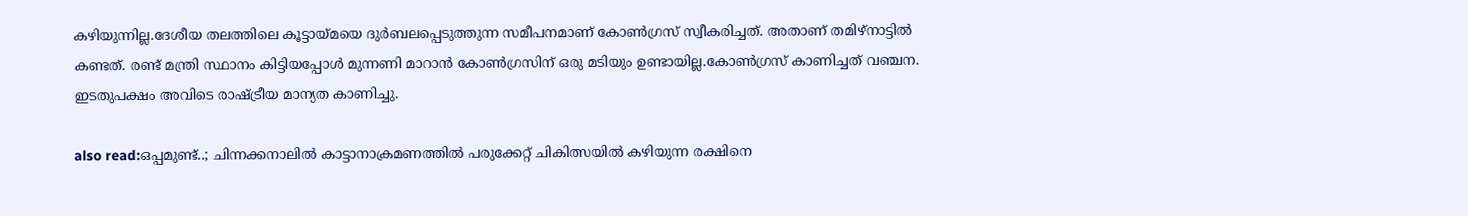കഴിയുന്നില്ല.ദേശീയ തലത്തിലെ കൂട്ടായ്മയെ ദുർബലപ്പെടുത്തുന്ന സമീപനമാണ് കോൺഗ്രസ് സ്വീകരിച്ചത്. അതാണ് തമിഴ്നാട്ടിൽ കണ്ടത്. രണ്ട് മന്ത്രി സ്ഥാനം കിട്ടിയപ്പോൾ മുന്നണി മാറാൻ കോൺഗ്രസിന് ഒരു മടിയും ഉണ്ടായില്ല.കോൺഗ്രസ് കാണിച്ചത് വഞ്ചന. ഇടതുപക്ഷം അവിടെ രാഷ്ട്രീയ മാന്യത കാണിച്ചു.

also read:ഒപ്പമുണ്ട്..; ചിന്നക്കനാലിൽ കാട്ടാനാക്രമണത്തിൽ പരുക്കേറ്റ് ചികിത്സയിൽ കഴിയുന്ന രക്ഷിനെ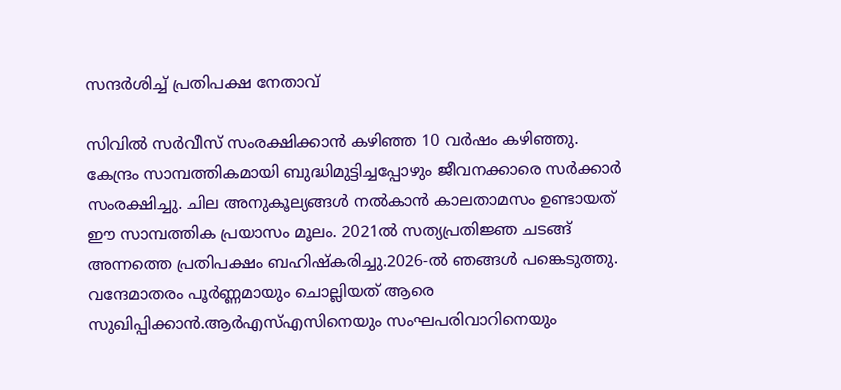സന്ദർശിച്ച് പ്രതിപക്ഷ നേതാവ്

സിവിൽ സർവീസ് സംരക്ഷിക്കാൻ കഴിഞ്ഞ 10 വർഷം കഴിഞ്ഞു. കേന്ദ്രം സാമ്പത്തികമായി ബുദ്ധിമുട്ടിച്ചപ്പോഴും ജീവനക്കാരെ സർക്കാർ സംരക്ഷിച്ചു. ചില അനുകൂല്യങ്ങൾ നൽകാൻ കാലതാമസം ഉണ്ടായത് ഈ സാമ്പത്തിക പ്രയാസം മൂലം. 2021ൽ സത്യപ്രതിജ്ഞ ചടങ്ങ് അന്നത്തെ പ്രതിപക്ഷം ബഹിഷ്കരിച്ചു.2026-ൽ ഞങ്ങൾ പങ്കെടുത്തു. വന്ദേമാതരം പൂർണ്ണമായും ചൊല്ലിയത് ആരെ സുഖിപ്പിക്കാൻ.ആർഎസ്എസിനെയും സംഘപരിവാറിനെയും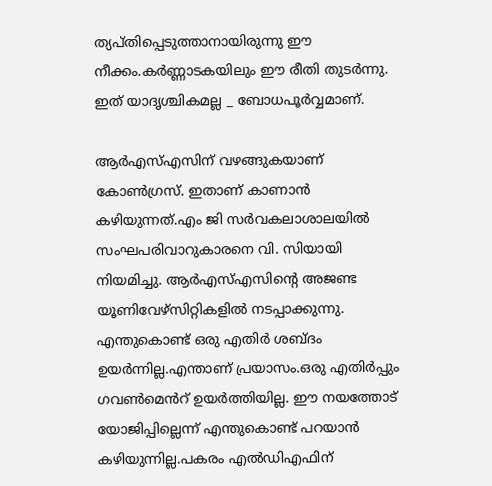ത്യപ്തിപ്പെടുത്താനായിരുന്നു ഈ നീക്കം.കർണ്ണാടകയിലും ഈ രീതി തുടർന്നു. ഇത് യാദൃശ്ചികമല്ല _ ബോധപൂർവ്വമാണ്.

ആർഎസ്എസിന് വഴങ്ങുകയാണ് കോൺഗ്രസ്. ഇതാണ് കാണാൻ കഴിയുന്നത്.എം ജി സ‍ർവകലാശാലയിൽ സംഘപരിവാറുകാരനെ വി. സിയായി നിയമിച്ചു. ആ‍ർഎസ്എസിന്റെ അജണ്ട യൂണിവേഴ്സിറ്റികളിൽ നടപ്പാക്കുന്നു. എന്തുകൊണ്ട് ഒരു എതിർ ശബ്ദം ഉയർന്നില്ല.എന്താണ് പ്രയാസം.ഒരു എതിർപ്പും ഗവൺമെൻറ് ഉയർത്തിയില്ല. ഈ നയത്തോട് യോജിപ്പില്ലെന്ന് എന്തുകൊണ്ട് പറയാൻ കഴിയുന്നില്ല.പകരം എൽഡിഎഫിന്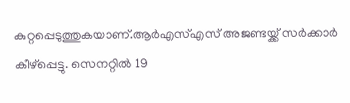കുറ്റപ്പെടുത്തുകയാണ്.ആർഎസ്എസ് അജണ്ടയ്ക്ക് സർക്കാർ കീഴ്പ്പെട്ടു. സെനറ്റിൽ 19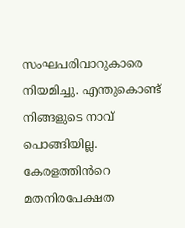സംഘപരിവാറുകാരെ നിയമിച്ചു. എന്തുകൊണ്ട് നിങ്ങളുടെ നാവ് പൊങ്ങിയില്ല. കേരളത്തിൻറെ മതനിരപേക്ഷത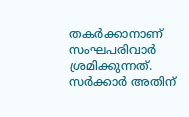തകർക്കാനാണ് സംഘപരിവാർ ശ്രമിക്കുന്നത്. സർക്കാർ അതിന്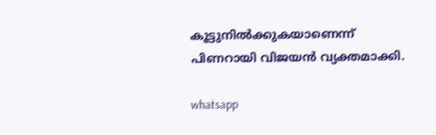കൂട്ടുനിൽക്കുകയാണെന്ന് പിണറായി വിജയൻ വ്യക്തമാക്കി.

whatsapp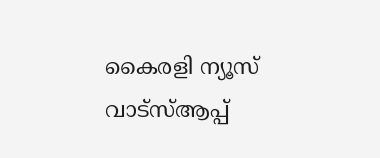കൈരളി ന്യൂസ് വാട്‌സ്ആപ്പ്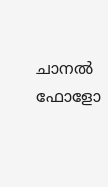ചാനല്‍ ഫോളോ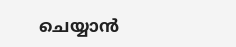ചെയ്യാന്‍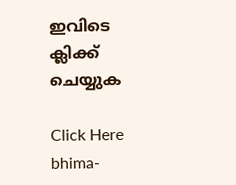ഇവിടെ ക്ലിക്ക് ചെയ്യുക

Click Here
bhima-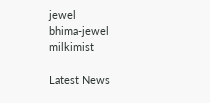jewel
bhima-jewel
milkimist

Latest News